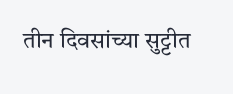तीन दिवसांच्या सुट्टीत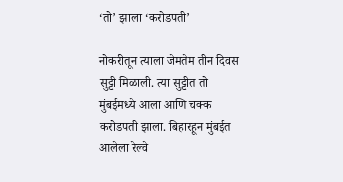‘तो’ झाला ‘करोडपती’

नोकरीतून त्याला जेमतेम तीन दिवस सुट्टी मिळाली. त्या सुट्टीत तो मुंबईमध्ये आला आणि चक्क करोडपती झाला. बिहारहून मुंबईत आलेला रेल्वे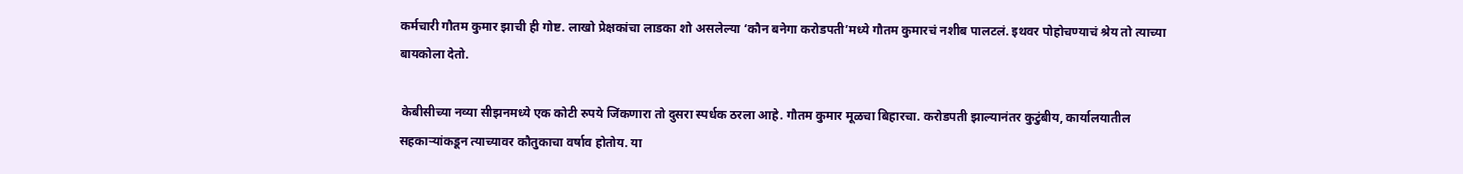कर्मचारी गौतम कुमार झाची ही गोष्ट. लाखो प्रेक्षकांचा लाडका शो असलेल्या ‘कौन बनेगा करोडपती’मध्ये गौतम कुमारचं नशीब पालटलं. इथवर पोहोचण्याचं श्रेय तो त्याच्या बायकोला देतो.

 केबीसीच्या नव्या सीझनमध्ये एक कोटी रुपये जिंकणारा तो दुसरा स्पर्धक ठरला आहे. गौतम कुमार मूळचा बिहारचा. करोडपती झाल्यानंतर कुटुंबीय, कार्यालयातील सहकाऱ्यांकडून त्याच्यावर कौतुकाचा वर्षाव होतोय. या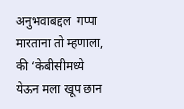अनुभवाबद्दल  गप्पा मारताना तो म्हणाला, की ‘केबीसीमध्ये येऊन मला खूप छान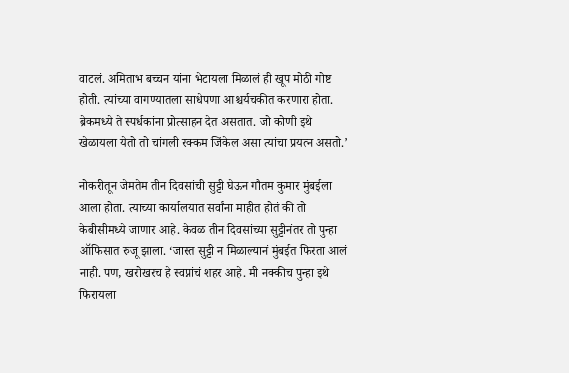वाटलं. अमिताभ बच्चन यांना भेटायला मिळालं ही खूप मोठी गोष्ट होती. त्यांच्या वागण्यातला साधेपणा आश्चर्यचकीत करणारा होता. ब्रेकमध्ये ते स्पर्धकांना प्रोत्साहन देत असतात. जो कोणी इथे खेळायला येतो तो चांगली रक्कम जिंकेल असा त्यांचा प्रयत्न असतो.’

नोकरीतून जेमतेम तीन दिवसांची सुट्टी घेऊन गौतम कुमार मुंबईला आला होता. त्याच्या कार्यालयात सर्वांना माहीत होतं की तो केबीसीमध्ये जाणार आहे. केवळ तीन दिवसांच्या सुट्टीनंतर तो पुन्हा ऑफिसात रुजू झाला. ‘जास्त सुट्टी न मिळाल्यानं मुंबईत फिरता आलं नाही. पण, खरोखरच हे स्वप्नांचं शहर आहे. मी नक्कीच पुन्हा इथे फिरायला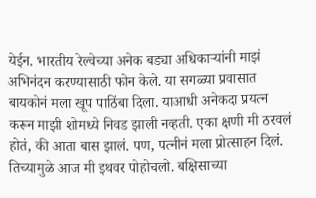येईन. भारतीय रेल्वेच्या अनेक बड्या अधिकाऱ्यांनी माझं अभिनंदन करण्यासाठी फोन केले. या सगळ्या प्रवासात बायकोनं मला खूप पाठिंबा दिला. याआधी अनेकदा प्रयत्न करून माझी शोमध्ये निवड झाली नव्हती. एका क्षणी मी ठरवलं होतं, की आता बास झालं. पण, पत्नीनं मला प्रोत्साहन दिलं. तिच्यामुळे आज मी इथवर पोहोचलो. बक्षिसाच्या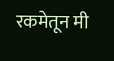रकमेतून मी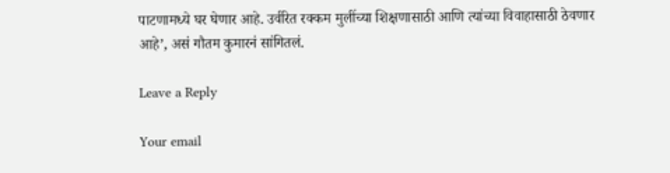पाटणामध्ये घर घेणार आहे. उर्वरित रक्कम मुलींच्या शिक्षणासाठी आणि त्यांच्या विवाहासाठी ठेवणार आहे’, असं गौतम कुमारनं सांगितलं.

Leave a Reply

Your email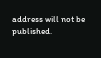address will not be published.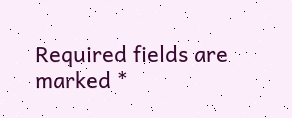Required fields are marked *